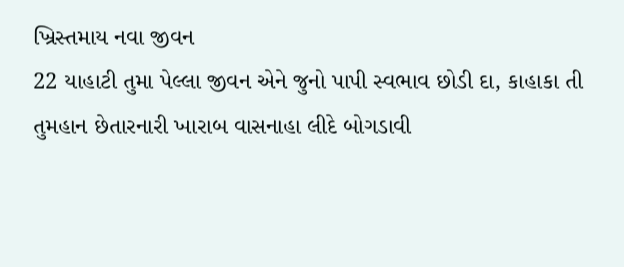ખ્રિસ્તમાય નવા જીવન
22 યાહાટી તુમા પેલ્લા જીવન એને જુનો પાપી સ્વભાવ છોડી દા, કાહાકા તી તુમહાન છેતારનારી ખારાબ વાસનાહા લીદે બોગડાવી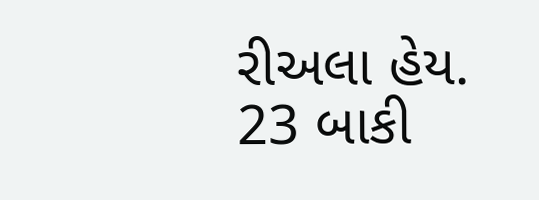રીઅલા હેય.
23 બાકી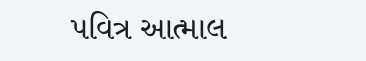પવિત્ર આત્માલ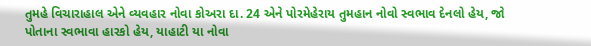તુમહે વિચારાહાલ એને વ્યવહાર નોવા કોઅરા દા. 24 એને પોરમેહેરાય તુમહાન નોવો સ્વભાવ દેનલો હેય, જો પોતાના સ્વભાવા હારકો હેય, યાહાટી યા નોવા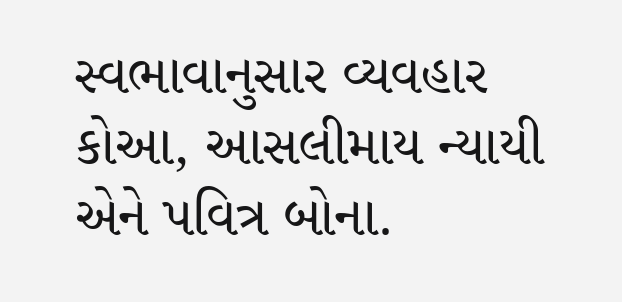સ્વભાવાનુસાર વ્યવહાર કોઆ, આસલીમાય ન્યાયી એને પવિત્ર બોના.